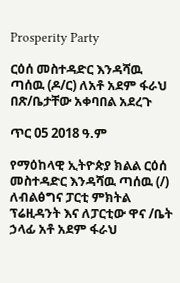Prosperity Party

ርዕሰ መስተዳድር እንዳሻዉ ጣሰዉ (ዶ/ር) ለአቶ አደም ፋራህ በጽ/ቤታቸው አቀባበል አደረጉ

ጥር 05 2018 ዓ.ም

የማዕከላዊ ኢትዮጵያ ክልል ርዕሰ መስተዳድር እንዳሻዉ ጣሰዉ (/) ለብልፅግና ፓርቲ ምክትል ፕሬዚዳንት እና ለፓርቲው ዋና /ቤት ኃላፊ አቶ አደም ፋራህ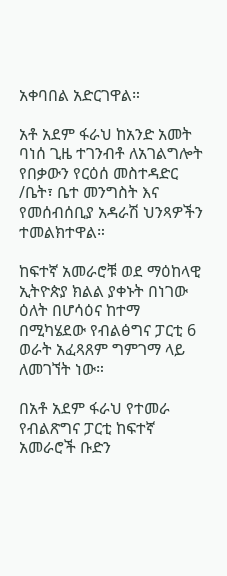አቀባበል አድርገዋል።

አቶ አደም ፋራህ ከአንድ አመት ባነሰ ጊዜ ተገንብቶ ለአገልግሎት የበቃውን የርዕሰ መስተዳድር /ቤት፣ ቤተ መንግስት እና የመሰብሰቢያ አዳራሽ ህንጻዎችን ተመልክተዋል።

ከፍተኛ አመራሮቹ ወደ ማዕከላዊ ኢትዮጵያ ክልል ያቀኑት በነገው ዕለት በሆሳዕና ከተማ በሚካሄደው የብልፅግና ፓርቲ 6 ወራት አፈጻጸም ግምገማ ላይ ለመገኘት ነው።

በአቶ አደም ፋራህ የተመራ የብልጽግና ፓርቲ ከፍተኛ አመራሮች ቡድን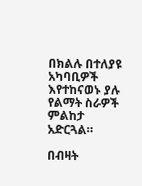በክልሉ በተለያዩ አካባቢዎች እየተከናወኑ ያሉ የልማት ስራዎች ምልከታ አድርጓል።

በብዛት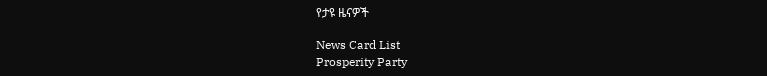የታዩ ዜናዎች

News Card List
Prosperity Party